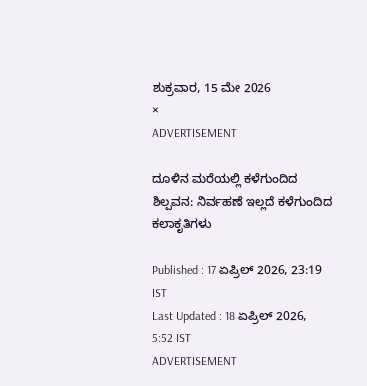ಶುಕ್ರವಾರ, 15 ಮೇ 2026
×
ADVERTISEMENT

ದೂಳಿನ ಮರೆಯಲ್ಲಿ ಕಳೆಗುಂದಿದ ಶಿಲ್ಪವನ: ನಿರ್ವಹಣೆ ಇಲ್ಲದೆ ಕಳೆಗುಂದಿದ ಕಲಾಕೃತಿಗಳು

Published : 17 ಏಪ್ರಿಲ್ 2026, 23:19 IST
Last Updated : 18 ಏಪ್ರಿಲ್ 2026, 5:52 IST
ADVERTISEMENT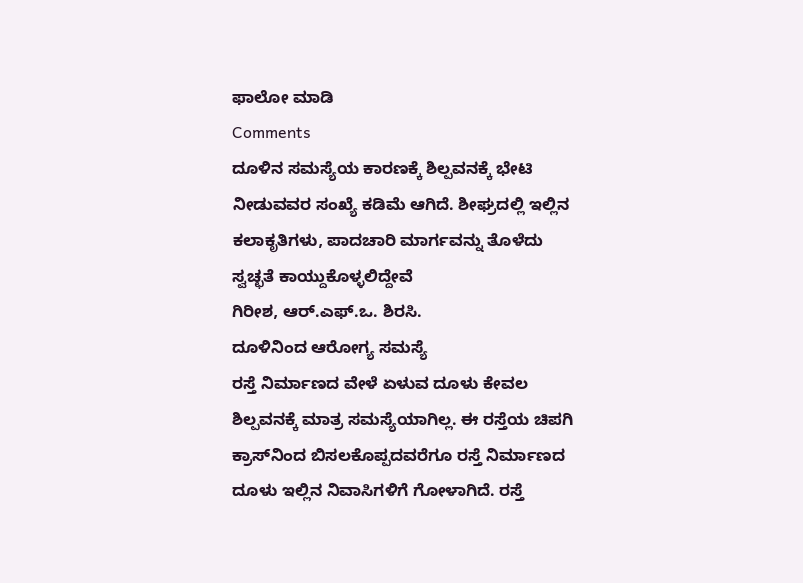ಫಾಲೋ ಮಾಡಿ
Comments
ದೂಳಿನ ಸಮಸ್ಯೆಯ ಕಾರಣಕ್ಕೆ ಶಿಲ್ಪವನಕ್ಕೆ ಭೇಟಿ ನೀಡುವವರ ಸಂಖ್ಯೆ ಕಡಿಮೆ ಆಗಿದೆ. ಶೀಘ್ರದಲ್ಲಿ ಇಲ್ಲಿನ ಕಲಾಕೃತಿಗಳು, ಪಾದಚಾರಿ ಮಾರ್ಗವನ್ನು ತೊಳೆದು ಸ್ವಚ್ಛತೆ ಕಾಯ್ದುಕೊಳ್ಳಲಿದ್ದೇವೆ
ಗಿರೀಶ, ಆರ್.ಎಫ್.ಒ. ಶಿರಸಿ.
ದೂಳಿನಿಂದ ಆರೋಗ್ಯ ಸಮಸ್ಯೆ
ರಸ್ತೆ ನಿರ್ಮಾಣದ ವೇಳೆ ಏಳುವ ದೂಳು ಕೇವಲ ಶಿಲ್ಪವನಕ್ಕೆ ಮಾತ್ರ ಸಮಸ್ಯೆಯಾಗಿಲ್ಲ. ಈ ರಸ್ತೆಯ ಚಿಪಗಿ ಕ್ರಾಸ್‌ನಿಂದ ಬಿಸಲಕೊಪ್ಪದವರೆಗೂ ರಸ್ತೆ ನಿರ್ಮಾಣದ ದೂಳು ಇಲ್ಲಿನ ನಿವಾಸಿಗಳಿಗೆ ಗೋಳಾಗಿದೆ. ರಸ್ತೆ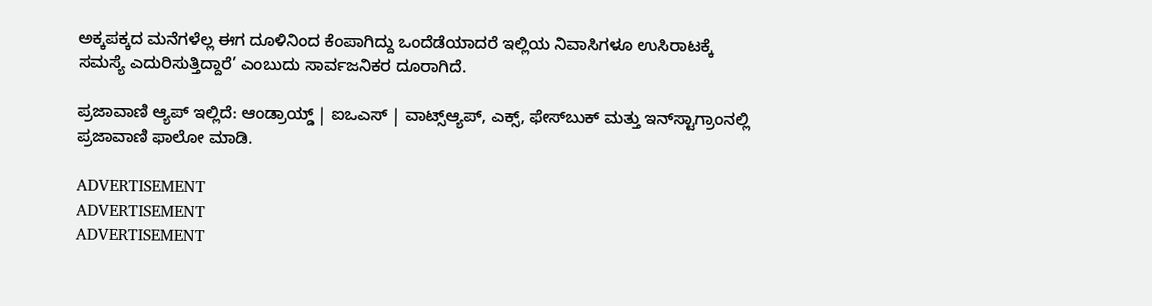ಅಕ್ಕಪಕ್ಕದ ಮನೆಗಳೆಲ್ಲ ಈಗ ದೂಳಿನಿಂದ ಕೆಂಪಾಗಿದ್ದು ಒಂದೆಡೆಯಾದರೆ ಇಲ್ಲಿಯ ನಿವಾಸಿಗಳೂ ಉಸಿರಾಟಕ್ಕೆ ಸಮಸ್ಯೆ ಎದುರಿಸುತ್ತಿದ್ದಾರೆ’ ಎಂಬುದು ಸಾರ್ವಜನಿಕರ ದೂರಾಗಿದೆ.

ಪ್ರಜಾವಾಣಿ ಆ್ಯಪ್ ಇಲ್ಲಿದೆ: ಆಂಡ್ರಾಯ್ಡ್ | ಐಒಎಸ್ | ವಾಟ್ಸ್ಆ್ಯಪ್, ಎಕ್ಸ್, ಫೇಸ್‌ಬುಕ್ ಮತ್ತು ಇನ್‌ಸ್ಟಾಗ್ರಾಂನಲ್ಲಿ ಪ್ರಜಾವಾಣಿ ಫಾಲೋ ಮಾಡಿ.

ADVERTISEMENT
ADVERTISEMENT
ADVERTISEMENT